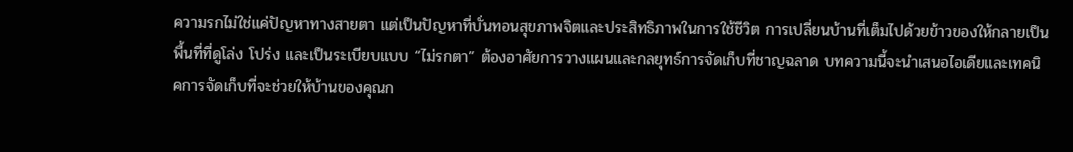ความรกไม่ใช่แค่ปัญหาทางสายตา แต่เป็นปัญหาที่บั่นทอนสุขภาพจิตและประสิทธิภาพในการใช้ชีวิต การเปลี่ยนบ้านที่เต็มไปด้วยข้าวของให้กลายเป็นพื้นที่ที่ดูโล่ง โปร่ง และเป็นระเบียบแบบ “ไม่รกตา” ต้องอาศัยการวางแผนและกลยุทธ์การจัดเก็บที่ชาญฉลาด บทความนี้จะนำเสนอไอเดียและเทคนิคการจัดเก็บที่จะช่วยให้บ้านของคุณก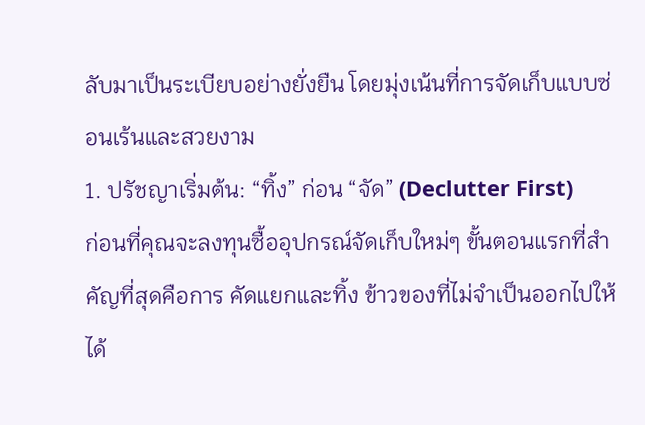ลับมาเป็นระเบียบอย่างยั่งยืน โดยมุ่งเน้นที่การจัดเก็บแบบซ่อนเร้นและสวยงาม
1. ปรัชญาเริ่มต้น: “ทิ้ง” ก่อน “จัด” (Declutter First)
ก่อนที่คุณจะลงทุนซื้ออุปกรณ์จัดเก็บใหม่ๆ ขั้นตอนแรกที่สำคัญที่สุดคือการ คัดแยกและทิ้ง ข้าวของที่ไม่จำเป็นออกไปให้ได้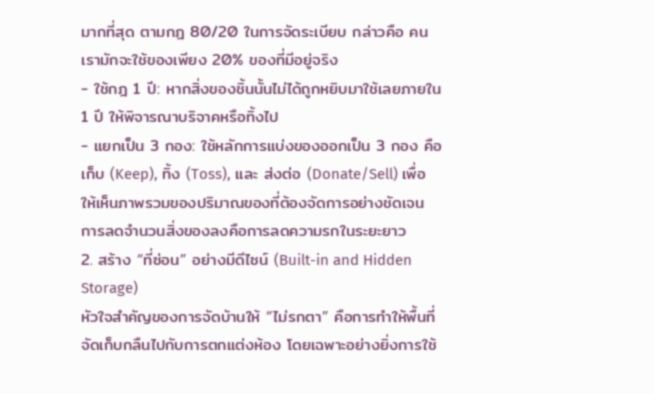มากที่สุด ตามกฎ 80/20 ในการจัดระเบียบ กล่าวคือ คนเรามักจะใช้ของเพียง 20% ของที่มีอยู่จริง
- ใช้กฎ 1 ปี: หากสิ่งของชิ้นนั้นไม่ได้ถูกหยิบมาใช้เลยภายใน 1 ปี ให้พิจารณาบริจาคหรือทิ้งไป
- แยกเป็น 3 กอง: ใช้หลักการแบ่งของออกเป็น 3 กอง คือ เก็บ (Keep), ทิ้ง (Toss), และ ส่งต่อ (Donate/Sell) เพื่อให้เห็นภาพรวมของปริมาณของที่ต้องจัดการอย่างชัดเจน การลดจำนวนสิ่งของลงคือการลดความรกในระยะยาว
2. สร้าง “ที่ซ่อน” อย่างมีดีไซน์ (Built-in and Hidden Storage)
หัวใจสำคัญของการจัดบ้านให้ “ไม่รกตา” คือการทำให้พื้นที่จัดเก็บกลืนไปกับการตกแต่งห้อง โดยเฉพาะอย่างยิ่งการใช้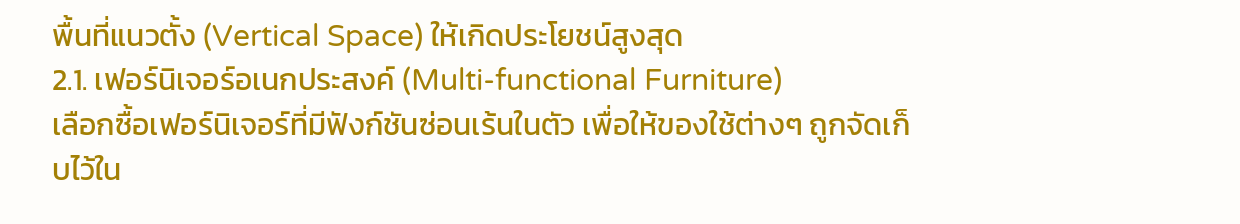พื้นที่แนวตั้ง (Vertical Space) ให้เกิดประโยชน์สูงสุด
2.1. เฟอร์นิเจอร์อเนกประสงค์ (Multi-functional Furniture)
เลือกซื้อเฟอร์นิเจอร์ที่มีฟังก์ชันซ่อนเร้นในตัว เพื่อให้ของใช้ต่างๆ ถูกจัดเก็บไว้ใน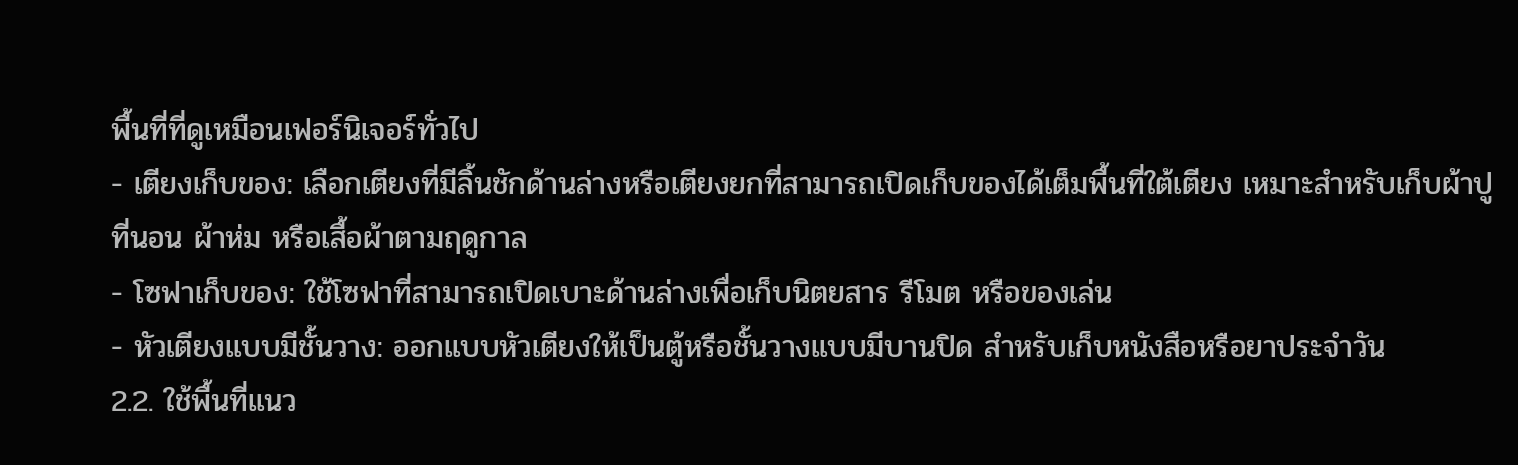พื้นที่ที่ดูเหมือนเฟอร์นิเจอร์ทั่วไป
- เตียงเก็บของ: เลือกเตียงที่มีลิ้นชักด้านล่างหรือเตียงยกที่สามารถเปิดเก็บของได้เต็มพื้นที่ใต้เตียง เหมาะสำหรับเก็บผ้าปูที่นอน ผ้าห่ม หรือเสื้อผ้าตามฤดูกาล
- โซฟาเก็บของ: ใช้โซฟาที่สามารถเปิดเบาะด้านล่างเพื่อเก็บนิตยสาร รีโมต หรือของเล่น
- หัวเตียงแบบมีชั้นวาง: ออกแบบหัวเตียงให้เป็นตู้หรือชั้นวางแบบมีบานปิด สำหรับเก็บหนังสือหรือยาประจำวัน
2.2. ใช้พื้นที่แนว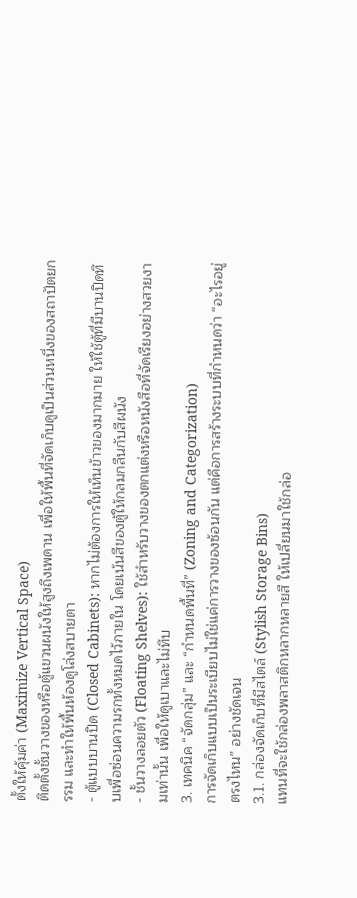ตั้งให้คุ้มค่า (Maximize Vertical Space)
ติดตั้งชั้นวางของหรือตู้แขวนผนังให้สูงถึงเพดาน เพื่อให้พื้นที่จัดเก็บดูเป็นส่วนหนึ่งของสถาปัตยกรรม และทำให้พื้นห้องดูโล่งสบายตา
- ตู้แบบบานปิด (Closed Cabinets): หากไม่ต้องการให้เห็นข้าวของมากมาย ให้ใช้ตู้ที่มีบานปิดทึบเพื่อซ่อนความรกทั้งหมดไว้ภายใน โดยเน้นสีของตู้ให้กลมกลืนกับสีผนัง
- ชั้นวางลอยตัว (Floating Shelves): ใช้สำหรับวางของตกแต่งหรือหนังสือที่จัดเรียงอย่างสวยงามเท่านั้น เพื่อให้ดูเบาและไม่ทึบ
3. เทคนิค “จัดกลุ่ม” และ “กำหนดพื้นที่” (Zoning and Categorization)
การจัดเก็บแบบเป็นระเบียบไม่ใช่แค่การวางของซ้อนกัน แต่คือการสร้างระบบที่กำหนดว่า “อะไรอยู่ตรงไหน” อย่างชัดเจน
3.1. กล่องจัดเก็บที่มีสไตล์ (Stylish Storage Bins)
แทนที่จะใช้กล่องพลาสติกหลากหลายสี ให้เปลี่ยนมาใช้กล่อ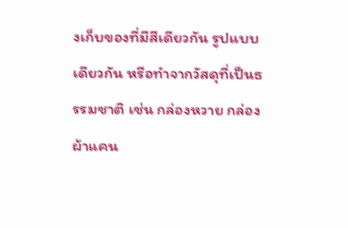งเก็บของที่มีสีเดียวกัน รูปแบบเดียวกัน หรือทำจากวัสดุที่เป็นธรรมชาติ เช่น กล่องหวาย กล่องผ้าแคน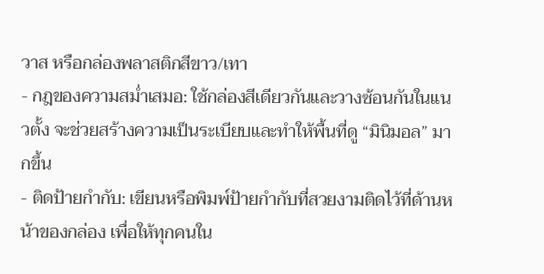วาส หรือกล่องพลาสติกสีขาว/เทา
- กฎของความสม่ำเสมอ: ใช้กล่องสีเดียวกันและวางซ้อนกันในแนวตั้ง จะช่วยสร้างความเป็นระเบียบและทำให้พื้นที่ดู “มินิมอล” มากขึ้น
- ติดป้ายกำกับ: เขียนหรือพิมพ์ป้ายกำกับที่สวยงามติดไว้ที่ด้านหน้าของกล่อง เพื่อให้ทุกคนใน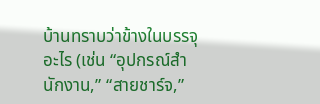บ้านทราบว่าข้างในบรรจุอะไร (เช่น “อุปกรณ์สำนักงาน,” “สายชาร์จ,”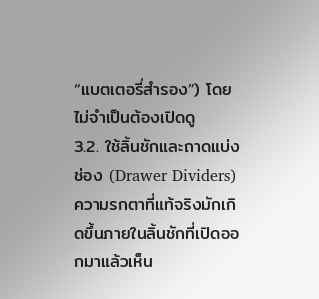“แบตเตอรี่สำรอง”) โดยไม่จำเป็นต้องเปิดดู
3.2. ใช้ลิ้นชักและถาดแบ่งช่อง (Drawer Dividers)
ความรกตาที่แท้จริงมักเกิดขึ้นภายในลิ้นชักที่เปิดออกมาแล้วเห็น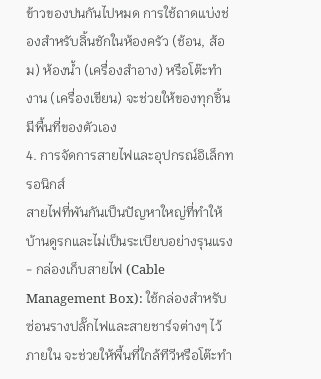ข้าวของปนกันไปหมด การใช้ถาดแบ่งช่องสำหรับลิ้นชักในห้องครัว (ช้อน, ส้อม) ห้องน้ำ (เครื่องสำอาง) หรือโต๊ะทำงาน (เครื่องเขียน) จะช่วยให้ของทุกชิ้นมีพื้นที่ของตัวเอง
4. การจัดการสายไฟและอุปกรณ์อิเล็กทรอนิกส์
สายไฟที่พันกันเป็นปัญหาใหญ่ที่ทำให้บ้านดูรกและไม่เป็นระเบียบอย่างรุนแรง
- กล่องเก็บสายไฟ (Cable Management Box): ใช้กล่องสำหรับซ่อนรางปลั๊กไฟและสายชาร์จต่างๆ ไว้ภายใน จะช่วยให้พื้นที่ใกล้ทีวีหรือโต๊ะทำ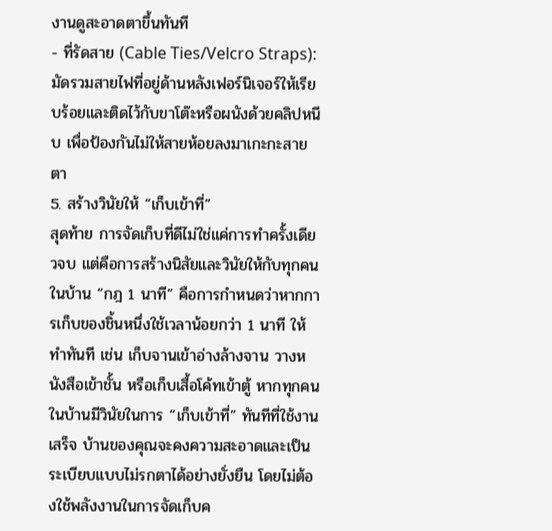งานดูสะอาดตาขึ้นทันที
- ที่รัดสาย (Cable Ties/Velcro Straps): มัดรวมสายไฟที่อยู่ด้านหลังเฟอร์นิเจอร์ให้เรียบร้อยและติดไว้กับขาโต๊ะหรือผนังด้วยคลิปหนีบ เพื่อป้องกันไม่ให้สายห้อยลงมาเกะกะสายตา
5. สร้างวินัยให้ “เก็บเข้าที่”
สุดท้าย การจัดเก็บที่ดีไม่ใช่แค่การทำครั้งเดียวจบ แต่คือการสร้างนิสัยและวินัยให้กับทุกคนในบ้าน “กฎ 1 นาที” คือการกำหนดว่าหากการเก็บของชิ้นหนึ่งใช้เวลาน้อยกว่า 1 นาที ให้ทำทันที เช่น เก็บจานเข้าอ่างล้างจาน วางหนังสือเข้าชั้น หรือเก็บเสื้อโค้ทเข้าตู้ หากทุกคนในบ้านมีวินัยในการ “เก็บเข้าที่” ทันทีที่ใช้งานเสร็จ บ้านของคุณจะคงความสะอาดและเป็นระเบียบแบบไม่รกตาได้อย่างยั่งยืน โดยไม่ต้องใช้พลังงานในการจัดเก็บค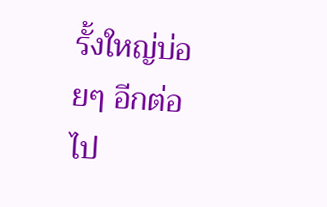รั้งใหญ่บ่อยๆ อีกต่อไป